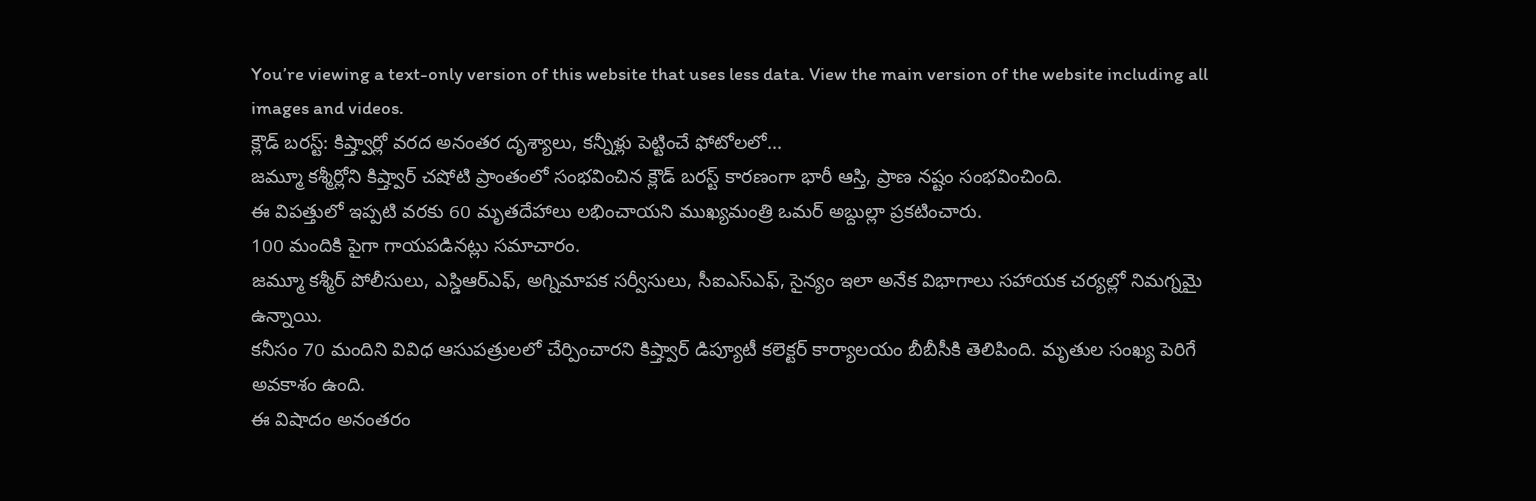You’re viewing a text-only version of this website that uses less data. View the main version of the website including all images and videos.
క్లౌడ్ బరస్ట్: కిష్త్వార్లో వరద అనంతర దృశ్యాలు, కన్నీళ్లు పెట్టించే ఫోటోలలో...
జమ్మూ కశ్మీర్లోని కిష్త్వార్ చషోటి ప్రాంతంలో సంభవించిన క్లౌడ్ బరస్ట్ కారణంగా భారీ ఆస్తి, ప్రాణ నష్టం సంభవించింది.
ఈ విపత్తులో ఇప్పటి వరకు 60 మృతదేహాలు లభించాయని ముఖ్యమంత్రి ఒమర్ అబ్దుల్లా ప్రకటించారు.
100 మందికి పైగా గాయపడినట్లు సమాచారం.
జమ్మూ కశ్మీర్ పోలీసులు, ఎస్డిఆర్ఎఫ్, అగ్నిమాపక సర్వీసులు, సీఐఎస్ఎఫ్, సైన్యం ఇలా అనేక విభాగాలు సహాయక చర్యల్లో నిమగ్నమై ఉన్నాయి.
కనీసం 70 మందిని వివిధ ఆసుపత్రులలో చేర్పించారని కిష్త్వార్ డిప్యూటీ కలెక్టర్ కార్యాలయం బీబీసీకి తెలిపింది. మృతుల సంఖ్య పెరిగే అవకాశం ఉంది.
ఈ విషాదం అనంతరం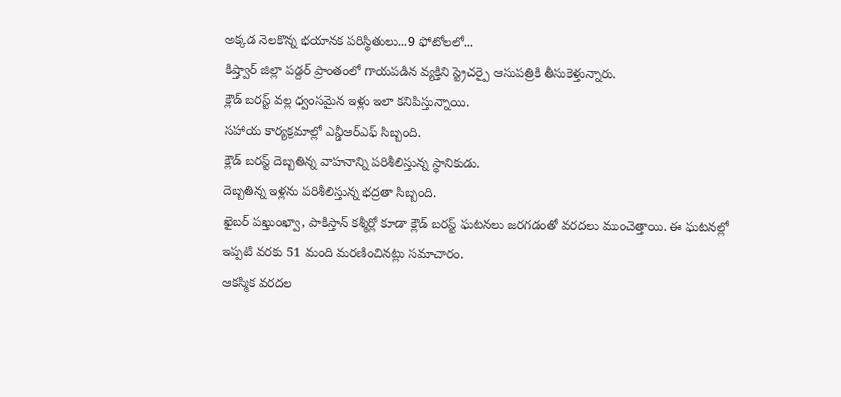అక్కడ నెలకొన్న భయానక పరిస్థితులు...9 ఫోటోలలో...
కిష్త్వార్ జిల్లా పడ్దర్ ప్రాంతంలో గాయపడిన వ్యక్తిని స్ట్రెచర్పై ఆసుపత్రికి తీసుకెళ్తున్నారు.
క్లౌడ్ బరస్ట్ వల్ల ధ్వంసమైన ఇళ్లు ఇలా కనిపిస్తున్నాయి.
సహాయ కార్యక్రమాల్లో ఎన్డీఆర్ఎఫ్ సిబ్బంది.
క్లౌడ్ బరస్ట్ దెబ్బతిన్న వాహనాన్ని పరిశీలిస్తున్న స్థానికుడు.
దెబ్బతిన్న ఇళ్లను పరిశీలిస్తున్న భద్రతా సిబ్బంది.
ఖైబర్ పఖ్తుంఖ్వా, పాకిస్తాన్ కశ్మీర్లో కూడా క్లౌడ్ బరస్ట్ ఘటనలు జరగడంతో వరదలు ముంచెత్తాయి. ఈ ఘటనల్లో ఇప్పటి వరకు 51 మంది మరణించినట్లు సమాచారం.
ఆకస్మిక వరదల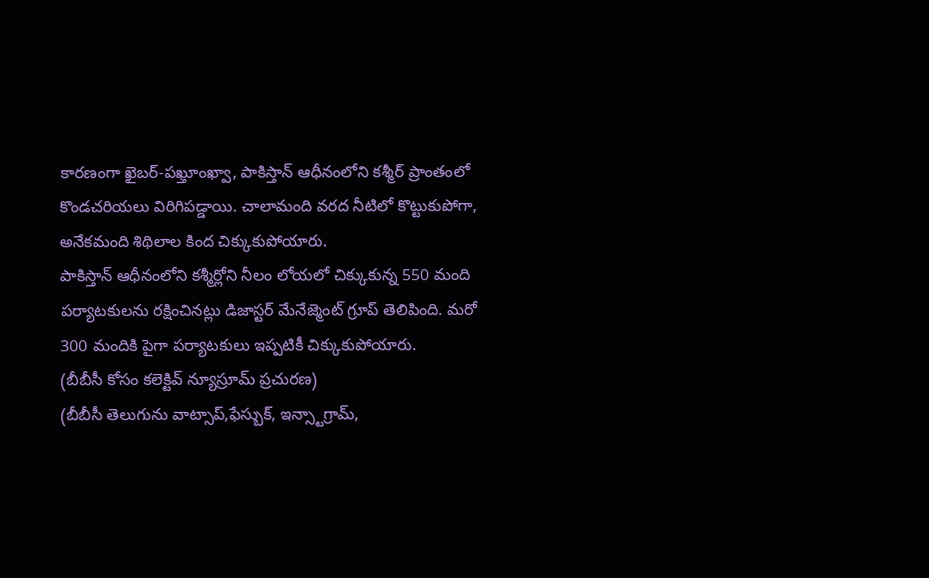కారణంగా ఖైబర్-పఖ్తూంఖ్వా, పాకిస్తాన్ ఆధీనంలోని కశ్మీర్ ప్రాంతంలో కొండచరియలు విరిగిపడ్డాయి. చాలామంది వరద నీటిలో కొట్టుకుపోగా, అనేకమంది శిథిలాల కింద చిక్కుకుపోయారు.
పాకిస్తాన్ ఆధీనంలోని కశ్మీర్లోని నీలం లోయలో చిక్కుకున్న 550 మంది పర్యాటకులను రక్షించినట్లు డిజాస్టర్ మేనేజ్మెంట్ గ్రూప్ తెలిపింది. మరో 300 మందికి పైగా పర్యాటకులు ఇప్పటికీ చిక్కుకుపోయారు.
(బీబీసీ కోసం కలెక్టివ్ న్యూస్రూమ్ ప్రచురణ)
(బీబీసీ తెలుగును వాట్సాప్,ఫేస్బుక్, ఇన్స్టాగ్రామ్,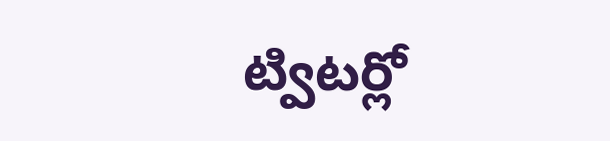ట్విటర్లో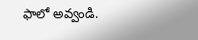ఫాలో అవ్వండి.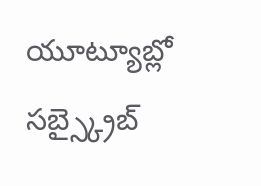యూట్యూబ్లో సబ్స్క్రైబ్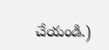చేయండి.)